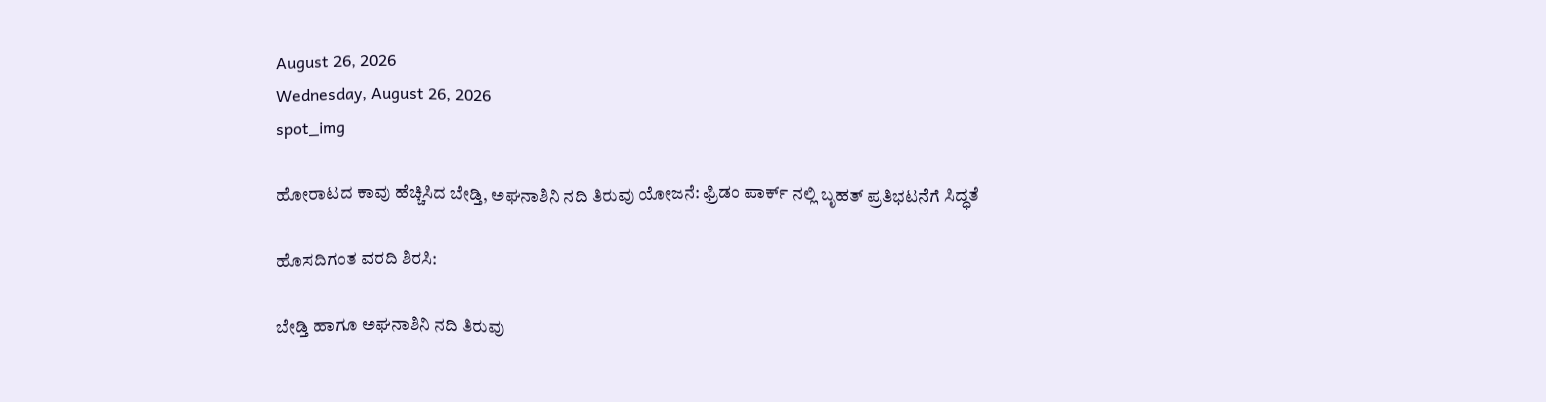August 26, 2026
Wednesday, August 26, 2026
spot_img

ಹೋರಾಟದ ಕಾವು ಹೆಚ್ಚಿಸಿದ ಬೇಡ್ತಿ, ಅಘನಾಶಿನಿ ನದಿ ತಿರುವು ಯೋಜನೆ: ಫ್ರಿಡಂ ಪಾರ್ಕ್ ನಲ್ಲಿ ಬೃಹತ್ ಪ್ರತಿಭಟನೆಗೆ ಸಿದ್ಧತೆ

ಹೊಸದಿಗಂತ ವರದಿ ಶಿರಸಿ:

ಬೇಡ್ತಿ ಹಾಗೂ ಅಘನಾಶಿನಿ ನದಿ ತಿರುವು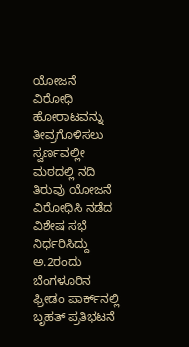ಯೋಜನೆ ವಿರೋಧಿ ಹೋರಾಟವನ್ನು ತೀವ್ರಗೊಳಿಸಲು ಸ್ವರ್ಣವಲ್ಲೀ ಮಠದಲ್ಲಿ ನದಿ ತಿರುವು ಯೋಜನೆ ವಿರೋಧಿಸಿ ನಡೆದ ವಿಶೇಷ ಸಭೆ ನಿರ್ಧರಿಸಿದ್ದು ಅ.2ರಂದು ಬೆಂಗಳೂರಿನ ಫ್ರೀಡಂ ಪಾರ್ಕ್‌ನಲ್ಲಿ ಬೃಹತ್ ಪ್ರತಿಭಟನೆ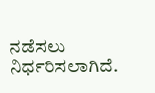ನಡೆಸಲು ನಿರ್ಧರಿಸಲಾಗಿದೆ.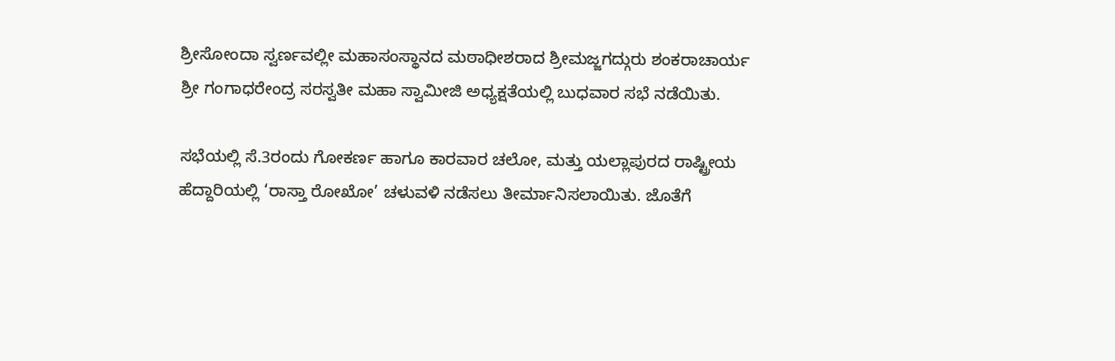ಶ್ರೀಸೋಂದಾ ಸ್ವರ್ಣವಲ್ಲೀ ಮಹಾಸಂಸ್ಥಾನದ ಮಠಾಧೀಶರಾದ ಶ್ರೀಮಜ್ಜಗದ್ಗುರು ಶಂಕರಾಚಾರ್ಯ ಶ್ರೀ ಗಂಗಾಧರೇಂದ್ರ ಸರಸ್ವತೀ ಮಹಾ ಸ್ವಾಮೀಜಿ ಅಧ್ಯಕ್ಷತೆಯಲ್ಲಿ ಬುಧವಾರ ಸಭೆ ನಡೆಯಿತು.

ಸಭೆಯಲ್ಲಿ ಸೆ.3ರಂದು ಗೋಕರ್ಣ ಹಾಗೂ ಕಾರವಾರ ಚಲೋ, ಮತ್ತು ಯಲ್ಲಾಪುರದ ರಾಷ್ಟ್ರೀಯ ಹೆದ್ದಾರಿಯಲ್ಲಿ ‘ರಾಸ್ತಾ ರೋಖೋ’ ಚಳುವಳಿ ನಡೆಸಲು ತೀರ್ಮಾನಿಸಲಾಯಿತು. ಜೊತೆಗೆ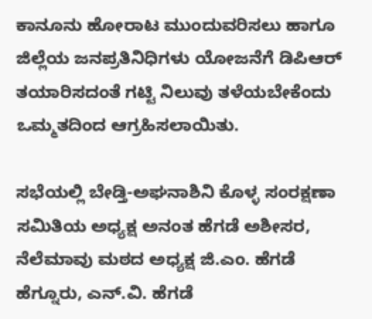ಕಾನೂನು ಹೋರಾಟ ಮುಂದುವರಿಸಲು ಹಾಗೂ ಜಿಲ್ಲೆಯ ಜನಪ್ರತಿನಿಧಿಗಳು ಯೋಜನೆಗೆ ಡಿಪಿಆರ್ ತಯಾರಿಸದಂತೆ ಗಟ್ಟಿ ನಿಲುವು ತಳೆಯಬೇಕೆಂದು ಒಮ್ಮತದಿಂದ ಆಗ್ರಹಿಸಲಾಯಿತು.

ಸಭೆಯಲ್ಲಿ ಬೇಡ್ತಿ-ಅಘನಾಶಿನಿ ಕೊಳ್ಳ ಸಂರಕ್ಷಣಾ ಸಮಿತಿಯ ಅಧ್ಯಕ್ಷ ಅನಂತ ಹೆಗಡೆ ಅಶೀಸರ, ನೆಲೆಮಾವು ಮಠದ ಅಧ್ಯಕ್ಷ ಜಿ.ಎಂ. ಹೆಗಡೆ ಹೆಗ್ನೂರು, ಎನ್.ವಿ. ಹೆಗಡೆ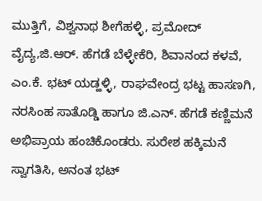ಮುತ್ತಿಗೆ, ವಿಶ್ವನಾಥ ಶೀಗೆಹಳ್ಳಿ, ಪ್ರಮೋದ್ ವೈದ್ಯ,ಜಿ.ಆರ್. ಹೆಗಡೆ ಬೆಳ್ಳೇಕೆರಿ, ಶಿವಾನಂದ ಕಳವೆ, ಎಂ.ಕೆ. ಭಟ್ ಯಡ್ಹಳ್ಳಿ, ರಾಘವೇಂದ್ರ ಭಟ್ಟ ಹಾಸಣಗಿ, ನರಸಿಂಹ ಸಾತೊಡ್ಡಿ ಹಾಗೂ ಜಿ.ಎನ್. ಹೆಗಡೆ ಕಣ್ಣಿಮನೆ ಅಭಿಪ್ರಾಯ ಹಂಚಿಕೊಂಡರು. ಸುರೇಶ ಹಕ್ಕಿಮನೆ ಸ್ವಾಗತಿಸಿ, ಅನಂತ ಭಟ್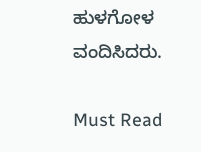ಹುಳಗೋಳ ವಂದಿಸಿದರು.

Must Read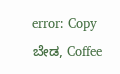error: Copy ಬೇಡ, Coffee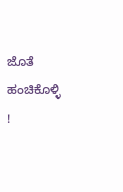ಜೊತೆ ಹಂಚಿಕೊಳ್ಳಿ !